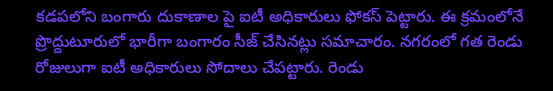కడపలోని బంగారు దుకాణాల పై ఐటీ అధికారులు ఫోకస్ పెట్టారు. ఈ క్రమంలోనే ప్రొద్దుటూరులో భారీగా బంగారం సీజ్ చేసినట్లు సమాచారం. నగరంలో గత రెండు రోజులుగా ఐటీ అధికారులు సోదాలు చేపట్టారు. రెండు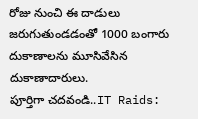రోజు నుంచి ఈ దాడులు జరుగుతుండడంతో 1000 బంగారు దుకాణాలను మూసివేసిన దుకాణాదారులు.
పూర్తిగా చదవండి..IT Raids: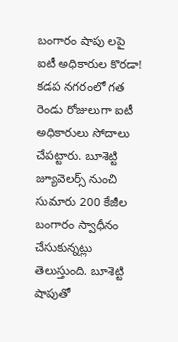బంగారం షాపు లపై ఐటీ అధికారుల కొరడా!
కడప నగరంలో గత రెండు రోజులుగా ఐటీ అధికారులు సోదాలు చేపట్టారు. బూశెట్టి జ్యూవెలర్స్ నుంచి సుమారు 200 కేజీల బంగారం స్వాధీనం చేసుకున్నట్లు తెలుస్తుంది. బూశెట్టి షాపుతో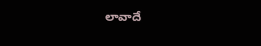లావాదే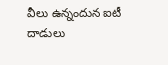వీలు ఉన్నందున ఐటీ దాడులు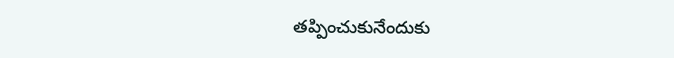తప్పించుకునేందుకు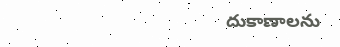దుకాణాలను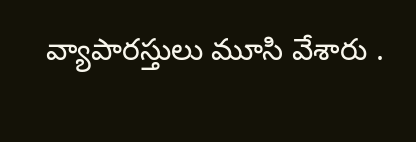వ్యాపారస్తులు మూసి వేశారు .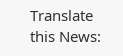Translate this News: